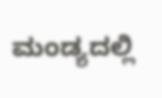ಮಂಡ್ಯದಲ್ಲಿ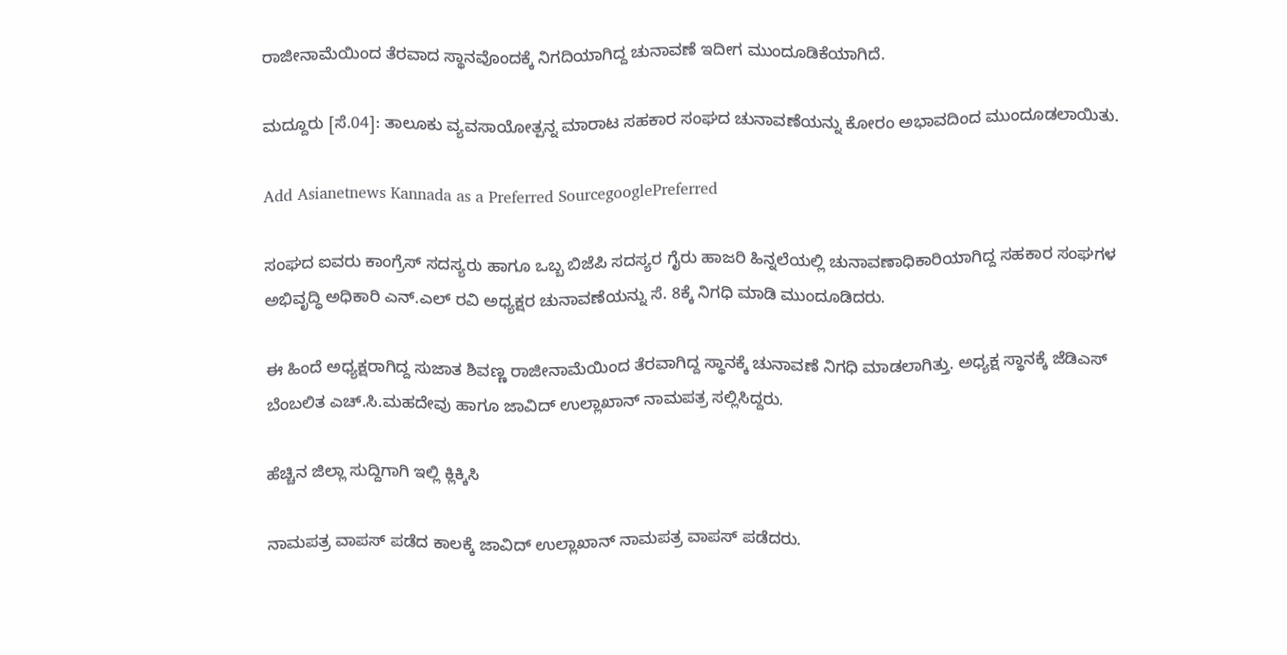ರಾಜೀನಾಮೆಯಿಂದ ತೆರವಾದ ಸ್ಥಾನವೊಂದಕ್ಕೆ ನಿಗದಿಯಾಗಿದ್ದ ಚುನಾವಣೆ ಇದೀಗ ಮುಂದೂಡಿಕೆಯಾಗಿದೆ.

ಮದ್ದೂರು [ಸೆ.04]: ತಾಲೂಕು ವ್ಯವಸಾಯೋತ್ಪನ್ನ ಮಾರಾಟ ಸಹಕಾರ ಸಂಘದ ಚುನಾವಣೆಯನ್ನು ಕೋರಂ ಅಭಾವದಿಂದ ಮುಂದೂಡಲಾಯಿತು.

Add Asianetnews Kannada as a Preferred SourcegooglePreferred

ಸಂಘದ ಐವರು ಕಾಂಗ್ರೆಸ್‌ ಸದಸ್ಯರು ಹಾಗೂ ಒಬ್ಬ ಬಿಜೆಪಿ ಸದಸ್ಯರ ಗೈರು ಹಾಜರಿ ಹಿನ್ನಲೆಯಲ್ಲಿ ಚುನಾವಣಾಧಿಕಾರಿಯಾಗಿದ್ದ ಸಹಕಾರ ಸಂಘಗಳ ಅಭಿವೃದ್ಧಿ ಅಧಿಕಾರಿ ಎನ್‌.ಎಲ್ ರವಿ ಅಧ್ಯಕ್ಷರ ಚುನಾವಣೆಯನ್ನು ಸೆ. 8ಕ್ಕೆ ನಿಗಧಿ ಮಾಡಿ ಮುಂದೂಡಿದರು.

ಈ ಹಿಂದೆ ಅಧ್ಯಕ್ಷರಾಗಿದ್ದ ಸುಜಾತ ಶಿವಣ್ಣ ರಾಜೀನಾಮೆಯಿಂದ ತೆರವಾಗಿದ್ದ ಸ್ಥಾನಕ್ಕೆ ಚುನಾವಣೆ ನಿಗಧಿ ಮಾಡಲಾಗಿತ್ತು. ಅಧ್ಯಕ್ಷ ಸ್ಥಾನಕ್ಕೆ ಜೆಡಿಎಸ್‌ ಬೆಂಬಲಿತ ಎಚ್‌.ಸಿ.ಮಹದೇವು ಹಾಗೂ ಜಾವಿದ್‌ ಉಲ್ಲಾಖಾನ್‌ ನಾಮಪತ್ರ ಸಲ್ಲಿಸಿದ್ದರು.

ಹೆಚ್ಚಿನ ಜಿಲ್ಲಾ ಸುದ್ದಿಗಾಗಿ ಇಲ್ಲಿ ಕ್ಲಿಕ್ಕಿಸಿ

ನಾಮಪತ್ರ ವಾಪಸ್‌ ಪಡೆದ ಕಾಲಕ್ಕೆ ಜಾವಿದ್‌ ಉಲ್ಲಾಖಾನ್‌ ನಾಮಪತ್ರ ವಾಪಸ್‌ ಪಡೆದರು.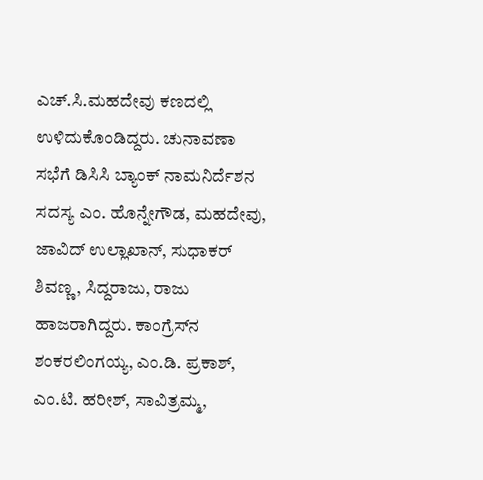ಎಚ್‌.ಸಿ.ಮಹದೇವು ಕಣದಲ್ಲಿ ಉಳಿದುಕೊಂಡಿದ್ದರು. ಚುನಾವಣಾ ಸಭೆಗೆ ಡಿಸಿಸಿ ಬ್ಯಾಂಕ್‌ ನಾಮನಿರ್ದೆಶನ ಸದಸ್ಯ ಎಂ. ಹೊನ್ನೇಗೌಡ, ಮಹದೇವು, ಜಾವಿದ್‌ ಉಲ್ಲಾಖಾನ್‌, ಸುಧಾಕರ್‌ ಶಿವಣ್ಣ, ಸಿದ್ದರಾಜು, ರಾಜು ಹಾಜರಾಗಿದ್ದರು. ಕಾಂಗ್ರೆಸ್‌ನ ಶಂಕರಲಿಂಗಯ್ಯ, ಎಂ.ಡಿ. ಪ್ರಕಾಶ್‌, ಎಂ.ಟಿ. ಹರೀಶ್‌, ಸಾವಿತ್ರಮ್ಮ,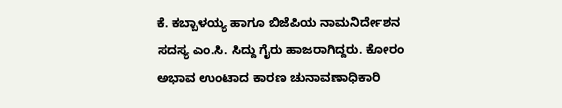ಕೆ. ಕಬ್ಬಾಳಯ್ಯ ಹಾಗೂ ಬಿಜೆಪಿಯ ನಾಮನಿರ್ದೇಶನ ಸದಸ್ಯ ಎಂ.ಸಿ. ಸಿದ್ದು ಗೈರು ಹಾಜರಾಗಿದ್ದರು. ಕೋರಂ ಅಭಾವ ಉಂಟಾದ ಕಾರಣ ಚುನಾವಣಾಧಿಕಾರಿ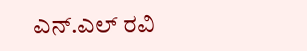ಎನ್‌.ಎಲ್ ರವಿ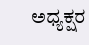ಅಧ್ಯಕ್ಷರ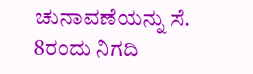ಚುನಾವಣೆಯನ್ನು ಸೆ. 8ರಂದು ನಿಗದಿ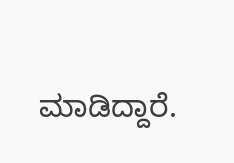ಮಾಡಿದ್ದಾರೆ.